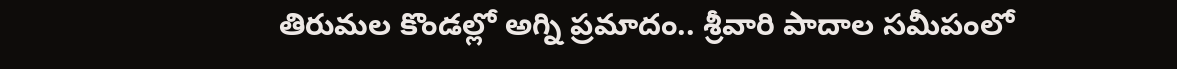తిరుమల కొండల్లో అగ్ని ప్రమాదం.. శ్రీవారి పాదాల సమీపంలో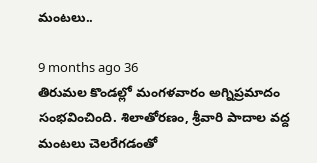మంటలు..

9 months ago 36
తిరుమల కొండల్లో మంగళవారం అగ్నిప్రమాదం సంభవించింది. శిలాతోరణం, శ్రీవారి పాదాల వద్ద మంటలు చెలరేగడంతో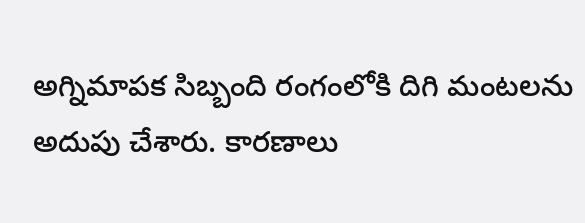అగ్నిమాపక సిబ్బంది రంగంలోకి దిగి మంటలను అదుపు చేశారు. కారణాలు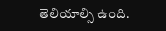తెలియాల్సి ఉంది.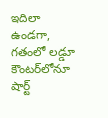ఇదిలా ఉండగా, గతంలో లడ్డూ కౌంటర్‌లోనూ షార్ట్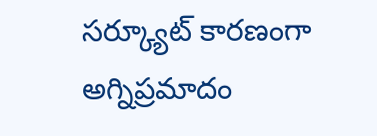సర్క్యూట్ కారణంగా అగ్నిప్రమాదం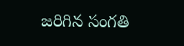జరిగిన సంగతి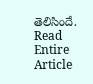తెలిసిందే.
Read Entire Article